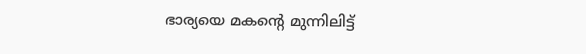ഭാര്യയെ മകന്‍റെ മുന്നിലിട്ട്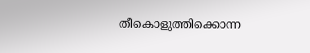തീകൊളുത്തിക്കൊന്ന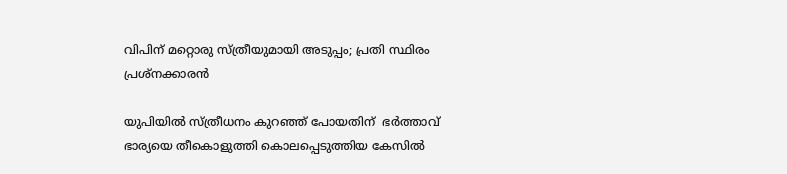വിപിന് മറ്റൊരു സ്ത്രീയുമായി അടുപ്പം; പ്രതി സ്ഥിരം പ്രശ്നക്കാരൻ

യുപിയിൽ സ്ത്രീധനം കുറഞ്ഞ് പോയതിന്  ഭർത്താവ് ഭാര്യയെ തീകൊളുത്തി കൊലപ്പെടുത്തിയ കേസിൽ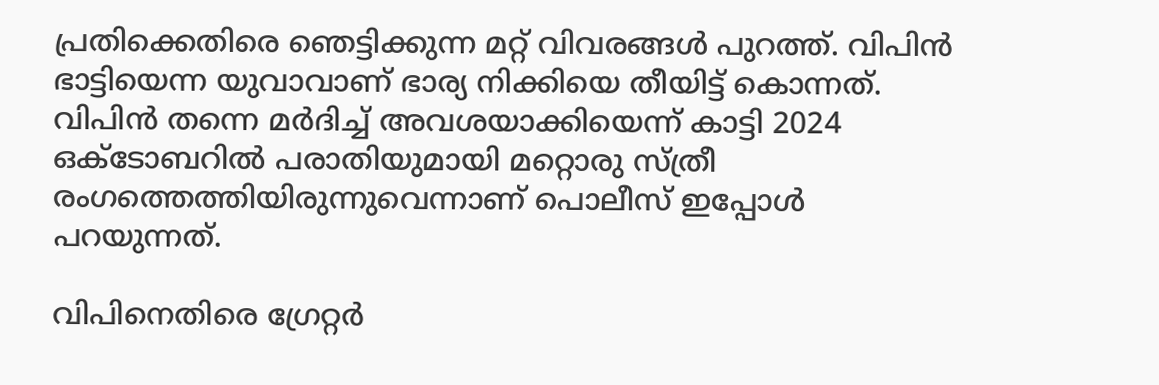പ്രതിക്കെതിരെ ഞെട്ടിക്കുന്ന മറ്റ് വിവരങ്ങൾ പുറത്ത്. വിപിൻ ഭാട്ടിയെന്ന യുവാവാണ് ഭാര്യ നിക്കിയെ തീയിട്ട് കൊന്നത്. വിപിൻ തന്നെ മർദിച്ച് അവശയാക്കിയെന്ന് കാട്ടി 2024 ഒക്ടോബറിൽ പരാതിയുമായി മറ്റൊരു സ്ത്രീ രംഗത്തെത്തിയിരുന്നുവെന്നാണ് പൊലീസ് ഇപ്പോൾ പറയുന്നത്.

വിപിനെതിരെ ഗ്രേറ്റർ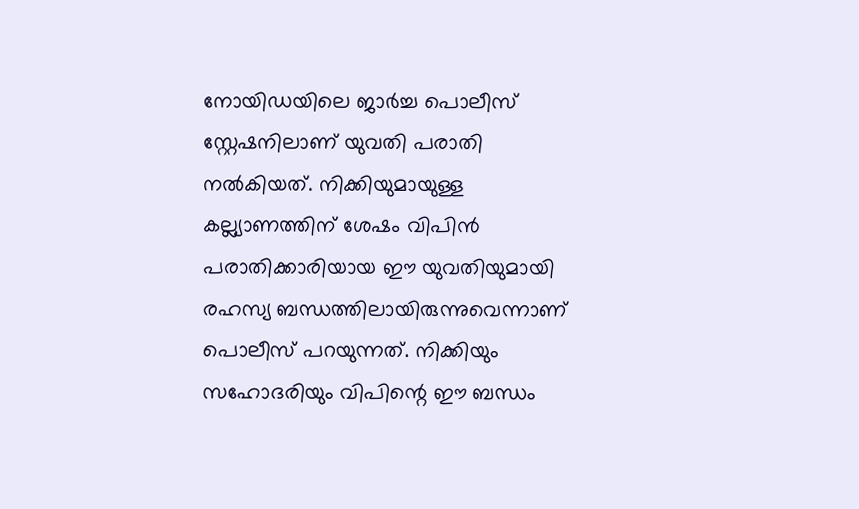നോയിഡയിലെ ജാർച്ച പൊലീസ് സ്റ്റേഷനിലാണ് യുവതി പരാതി നൽകിയത്. നിക്കിയുമായുള്ള കല്ല്യാണത്തിന് ശേഷം വിപിൻ പരാതിക്കാരിയായ ഈ യുവതിയുമായി രഹസ്യ ബന്ധത്തിലായിരുന്നുവെന്നാണ് പൊലീസ് പറയുന്നത്. നിക്കിയും സഹോദരിയും വിപിന്റെ ഈ ബന്ധം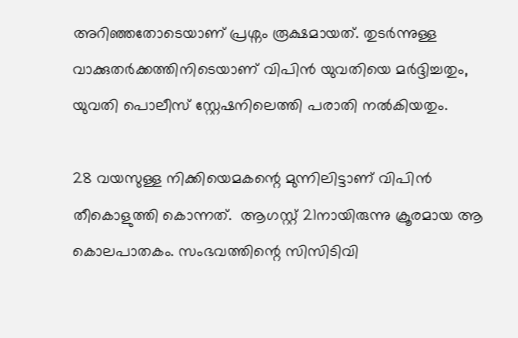അറിഞ്ഞതോടെയാണ് പ്രശ്നം രൂക്ഷമായത്. തുടർന്നുള്ള വാക്കുതർക്കത്തിനിടെയാണ് വിപിൻ യുവതിയെ മർദ്ദിച്ചതും, യുവതി പൊലീസ് സ്റ്റേഷനിലെത്തി പരാതി നൽകിയതും.

28 വയസുള്ള നിക്കിയെമകന്റെ മുന്നിലിട്ടാണ് വിപിൻ തീകൊളുത്തി കൊന്നത്.  ആഗസ്റ്റ് 21നായിരുന്നു ക്രൂരമായ ആ കൊലപാതകം. സംഭവത്തിന്റെ സിസിടിവി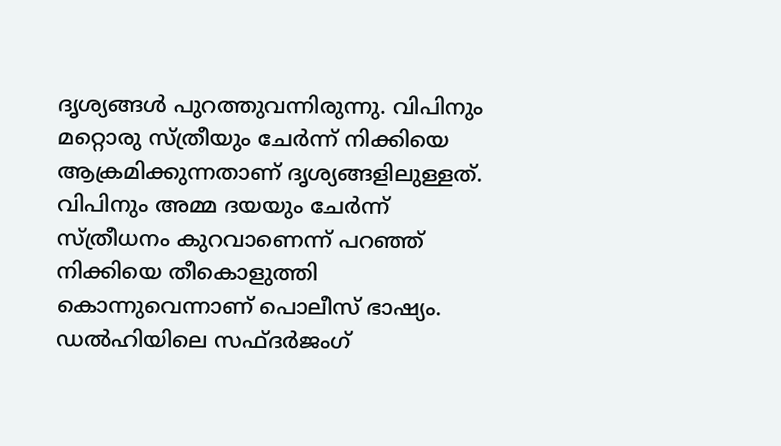ദൃശ്യങ്ങൾ പുറത്തുവന്നിരുന്നു. വിപിനും മറ്റൊരു സ്ത്രീയും ചേർന്ന് നിക്കിയെ ആക്രമിക്കുന്നതാണ് ദൃശ്യങ്ങളിലുള്ളത്. വിപിനും അമ്മ ദയയും ചേർന്ന് സ്ത്രീധനം കുറവാണെന്ന് പറഞ്ഞ് നിക്കിയെ തീകൊളുത്തി കൊന്നുവെന്നാണ് പൊലീസ് ഭാഷ്യം. ഡൽഹിയിലെ സഫ്ദർജംഗ്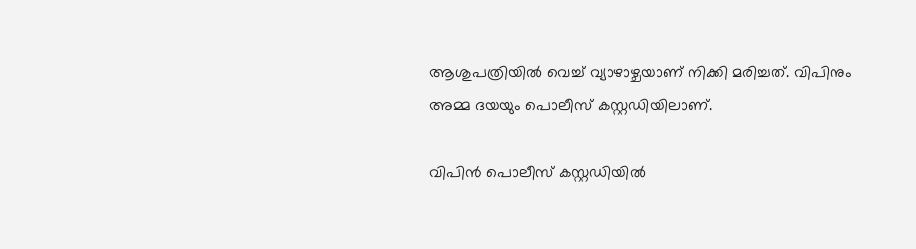ആശുപത്രിയിൽ വെച്ച് വ്യാഴാഴ്ചയാണ് നിക്കി മരിച്ചത്. വിപിനും അമ്മ ദയയും പൊലീസ് കസ്റ്റഡിയിലാണ്.

വിപിൻ പൊലീസ് കസ്റ്റഡിയിൽ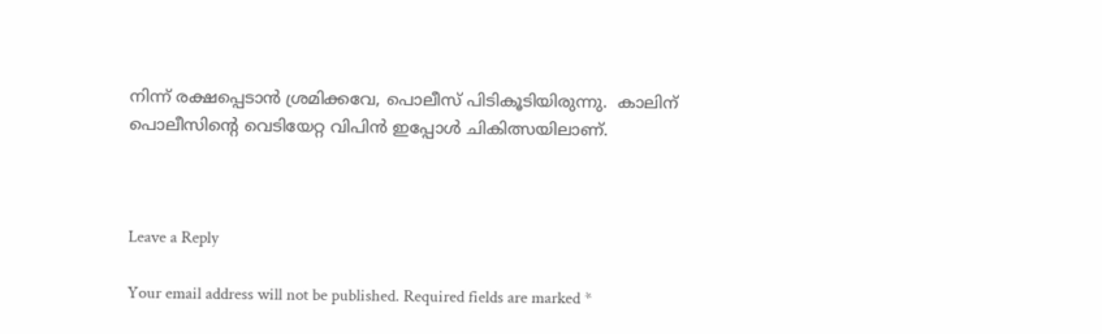നിന്ന് രക്ഷപ്പെടാൻ ശ്രമിക്കവേ, പൊലീസ് പിടികൂടിയിരുന്നു.  കാലിന് പൊലീസിന്റെ വെടിയേറ്റ വിപിൻ ഇപ്പോൾ ചികിത്സയിലാണ്.



Leave a Reply

Your email address will not be published. Required fields are marked *